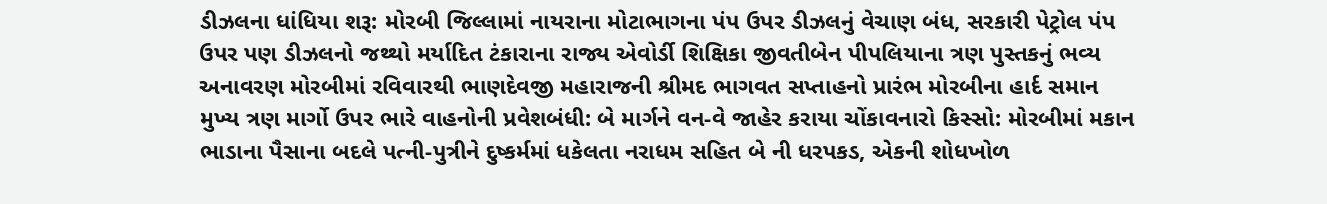ડીઝલના ધાંધિયા શરૂ: મોરબી જિલ્લામાં નાયરાના મોટાભાગના પંપ ઉપર ડીઝલનું વેચાણ બંધ, સરકારી પેટ્રોલ પંપ ઉપર પણ ડીઝલનો જથ્થો મર્યાદિત ટંકારાના રાજ્ય એવોર્ડી શિક્ષિકા જીવતીબેન પીપલિયાના ત્રણ પુસ્તકનું ભવ્ય અનાવરણ મોરબીમાં રવિવારથી ભાણદેવજી મહારાજની શ્રીમદ ભાગવત સપ્તાહનો પ્રારંભ મોરબીના હાર્દ સમાન મુખ્ય ત્રણ માર્ગો ઉપર ભારે વાહનોની પ્રવેશબંધી: બે માર્ગને વન-વે જાહેર કરાયા ચોંકાવનારો કિસ્સો: મોરબીમાં મકાન ભાડાના પૈસાના બદલે પત્ની-પુત્રીને દુષ્કર્મમાં ધકેલતા નરાધમ સહિત બે ની ધરપકડ, એકની શોધખોળ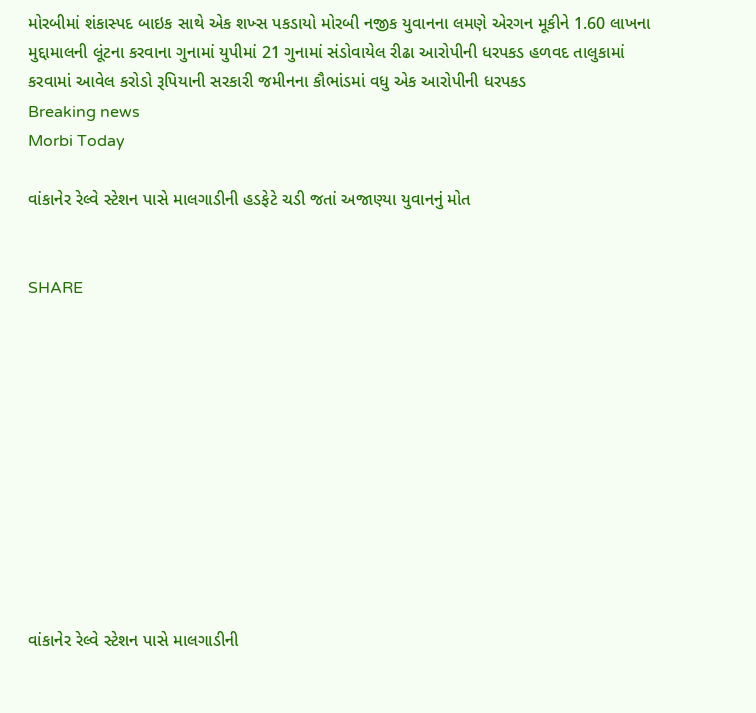મોરબીમાં શંકાસ્પદ બાઇક સાથે એક શખ્સ પકડાયો મોરબી નજીક યુવાનના લમણે એરગન મૂકીને 1.60 લાખના મુદ્દામાલની લૂંટના કરવાના ગુનામાં યુપીમાં 21 ગુનામાં સંડોવાયેલ રીઢા આરોપીની ધરપકડ હળવદ તાલુકામાં કરવામાં આવેલ કરોડો રૂપિયાની સરકારી જમીનના કૌભાંડમાં વધુ એક આરોપીની ધરપકડ
Breaking news
Morbi Today

વાંકાનેર રેલ્વે સ્ટેશન પાસે માલગાડીની હડફેટે ચડી જતાં અજાણ્યા યુવાનનું મોત


SHARE











વાંકાનેર રેલ્વે સ્ટેશન પાસે માલગાડીની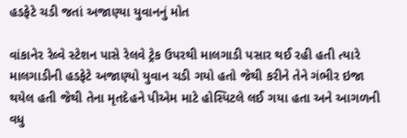હડફેટે ચડી જતાં અજાણ્યા યુવાનનું મોત

વાંકાનેર રેલ્વે સ્ટેશન પાસે રેલવે ટ્રેક ઉપરથી માલગાડી પસાર થઈ રહી હતી ત્યારે માલગાડીની હડફેટે અજાણ્યો યુવાન ચડી ગયો હતો જેથી કરીને તેને ગંભીર ઇજા થયેલ હતી જેથી તેના મૃતદેહને પીએમ માટે હોસ્પિટલે લઈ ગયા હતા અને આગળની વધુ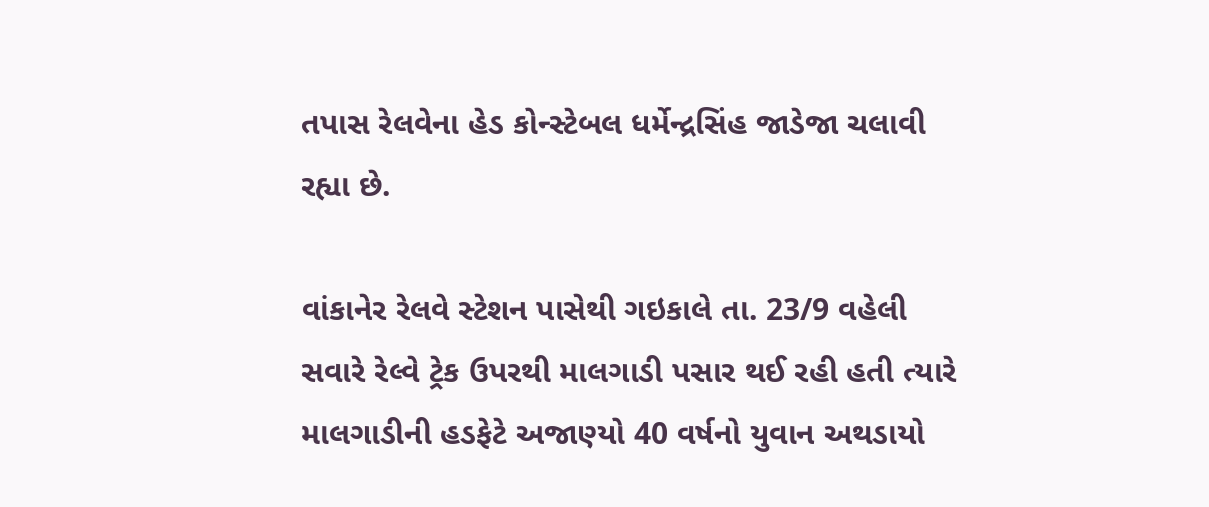તપાસ રેલવેના હેડ કોન્સ્ટેબલ ધર્મેન્દ્રસિંહ જાડેજા ચલાવી રહ્યા છે.

વાંકાનેર રેલવે સ્ટેશન પાસેથી ગઇકાલે તા. 23/9 વહેલી સવારે રેલ્વે ટ્રેક ઉપરથી માલગાડી પસાર થઈ રહી હતી ત્યારે માલગાડીની હડફેટે અજાણ્યો 40 વર્ષનો યુવાન અથડાયો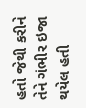હતો જેથી કરીને તેને ગંભીર ઇજા થયેલ હતી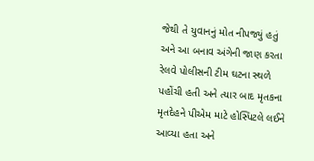જેથી તે યુવાનનું મોત નીપજ્યું હતું અને આ બનાવ અંગેની જાણ કરતા રેલવે પોલીસની ટીમ ઘટના સ્થળે પહોંચી હતી અને ત્યાર બાદ મૃતકના મૃતદેહને પીએમ માટે હોસ્પિટલે લઈને આવ્યા હતા અને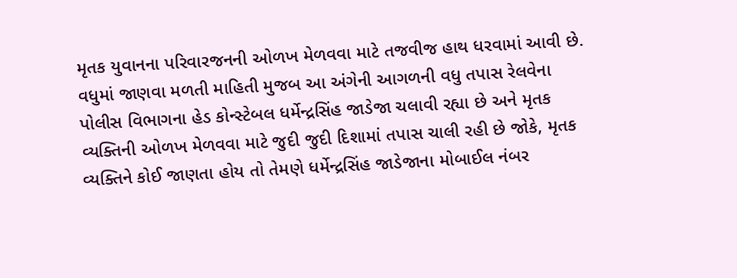મૃતક યુવાનના પરિવારજનની ઓળખ મેળવવા માટે તજવીજ હાથ ધરવામાં આવી છે. વધુમાં જાણવા મળતી માહિતી મુજબ આ અંગેની આગળની વધુ તપાસ રેલવેના પોલીસ વિભાગના હેડ કોન્સ્ટેબલ ધર્મેન્દ્રસિંહ જાડેજા ચલાવી રહ્યા છે અને મૃતક વ્યક્તિની ઓળખ મેળવવા માટે જુદી જુદી દિશામાં તપાસ ચાલી રહી છે જોકે, મૃતક વ્યક્તિને કોઈ જાણતા હોય તો તેમણે ધર્મેન્દ્રસિંહ જાડેજાના મોબાઈલ નંબર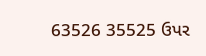63526 35525 ઉપર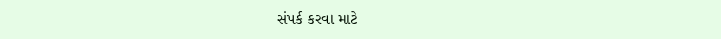સંપર્ક કરવા માટે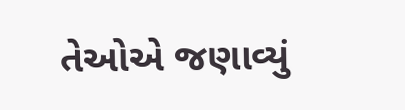તેઓએ જણાવ્યું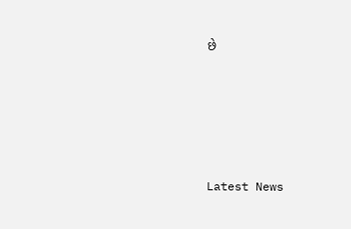છે






Latest News